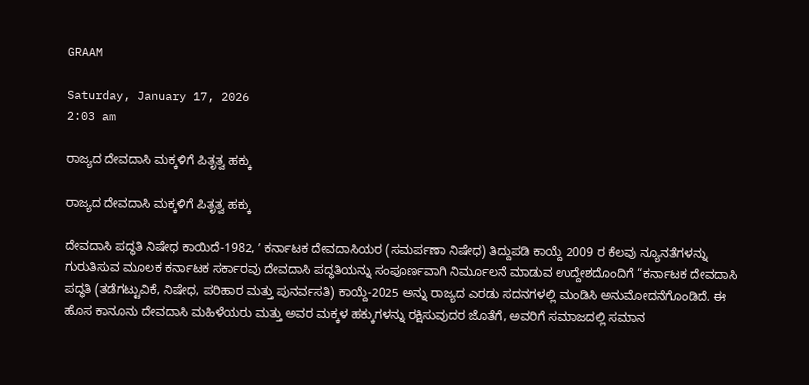GRAAM

Saturday, January 17, 2026
2:03 am

ರಾಜ್ಯದ ದೇವದಾಸಿ ಮಕ್ಕಳಿಗೆ ಪಿತೃತ್ವ ಹಕ್ಕು

ರಾಜ್ಯದ ದೇವದಾಸಿ ಮಕ್ಕಳಿಗೆ ಪಿತೃತ್ವ ಹಕ್ಕು

ದೇವದಾಸಿ ಪದ್ಧತಿ ನಿಷೇಧ ಕಾಯಿದೆ-1982, ʼ ಕರ್ನಾಟಕ ದೇವದಾಸಿಯರ (ಸಮರ್ಪಣಾ ನಿಷೇಧ) ತಿದ್ದುಪಡಿ ಕಾಯ್ದೆ 2009 ರ ಕೆಲವು ನ್ಯೂನತೆಗಳನ್ನು ಗುರುತಿಸುವ ಮೂಲಕ ಕರ್ನಾಟಕ ಸರ್ಕಾರವು ದೇವದಾಸಿ ಪದ್ಧತಿಯನ್ನು ಸಂಪೂರ್ಣವಾಗಿ ನಿರ್ಮೂಲನೆ ಮಾಡುವ ಉದ್ದೇಶದೊಂದಿಗೆ “ಕರ್ನಾಟಕ ದೇವದಾಸಿ ಪದ್ಧತಿ (ತಡೆಗಟ್ಟುವಿಕೆ, ನಿಷೇಧ, ಪರಿಹಾರ ಮತ್ತು ಪುನರ್ವಸತಿ) ಕಾಯ್ದೆ-2025 ಅನ್ನು ರಾಜ್ಯದ ಎರಡು ಸದನಗಳಲ್ಲಿ ಮಂಡಿಸಿ ಅನುಮೋದನೆಗೊಂಡಿದೆ. ಈ ಹೊಸ ಕಾನೂನು ದೇವದಾಸಿ ಮಹಿಳೆಯರು ಮತ್ತು ಅವರ ಮಕ್ಕಳ ಹಕ್ಕುಗಳನ್ನು ರಕ್ಷಿಸುವುದರ ಜೊತೆಗೆ, ಅವರಿಗೆ ಸಮಾಜದಲ್ಲಿ ಸಮಾನ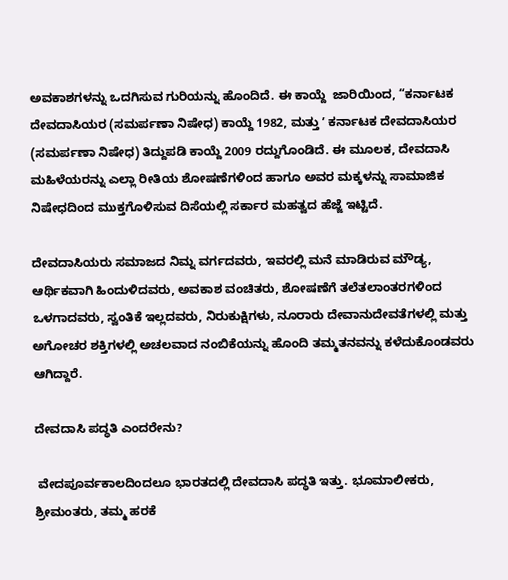ಅವಕಾಶಗಳನ್ನು ಒದಗಿಸುವ ಗುರಿಯನ್ನು ಹೊಂದಿದೆ. ಈ ಕಾಯ್ದೆ  ಜಾರಿಯಿಂದ, “ಕರ್ನಾಟಕ ದೇವದಾಸಿಯರ (ಸಮರ್ಪಣಾ ನಿಷೇಧ) ಕಾಯ್ದೆ 1982, ಮತ್ತು ʼ ಕರ್ನಾಟಕ ದೇವದಾಸಿಯರ (ಸಮರ್ಪಣಾ ನಿಷೇಧ) ತಿದ್ದುಪಡಿ ಕಾಯ್ದೆ 2009 ರದ್ದುಗೊಂಡಿದೆ. ಈ ಮೂಲಕ, ದೇವದಾಸಿ ಮಹಿಳೆಯರನ್ನು ಎಲ್ಲಾ ರೀತಿಯ ಶೋಷಣೆಗಳಿಂದ ಹಾಗೂ ಅವರ ಮಕ್ಕಳನ್ನು ಸಾಮಾಜಿಕ ನಿಷೇಧದಿಂದ ಮುಕ್ತಗೊಳಿಸುವ ದಿಸೆಯಲ್ಲಿ ಸರ್ಕಾರ ಮಹತ್ವದ ಹೆಜ್ಜೆ ಇಟ್ಟಿದೆ.

ದೇವದಾಸಿಯರು ಸಮಾಜದ ನಿಮ್ನ ವರ್ಗದವರು, ಇವರಲ್ಲಿ ಮನೆ ಮಾಡಿರುವ ಮೌಡ್ಯ, ಆರ್ಥಿಕವಾಗಿ ಹಿಂದುಳಿದವರು, ಅವಕಾಶ ವಂಚಿತರು, ಶೋಷಣೆಗೆ ತಲೆತಲಾಂತರಗಳಿಂದ ಒಳಗಾದವರು, ಸ್ವಂತಿಕೆ ಇಲ್ಲದವರು, ನಿರುಕುಕ್ಷಿಗಳು, ನೂರಾರು ದೇವಾನುದೇವತೆಗಳಲ್ಲಿ ಮತ್ತು ಅಗೋಚರ ಶಕ್ತಿಗಳಲ್ಲಿ ಅಚಲವಾದ ನಂಬಿಕೆಯನ್ನು ಹೊಂದಿ ತಮ್ಮತನವನ್ನು ಕಳೆದುಕೊಂಡವರು ಆಗಿದ್ದಾರೆ.

ದೇವದಾಸಿ ಪದ್ಧತಿ ಎಂದರೇನು?

 ವೇದಪೂರ್ವಕಾಲದಿಂದಲೂ ಭಾರತದಲ್ಲಿ ದೇವದಾಸಿ ಪದ್ಧತಿ ಇತ್ತು. ಭೂಮಾಲೀಕರು, ಶ್ರೀಮಂತರು, ತಮ್ಮ ಹರಕೆ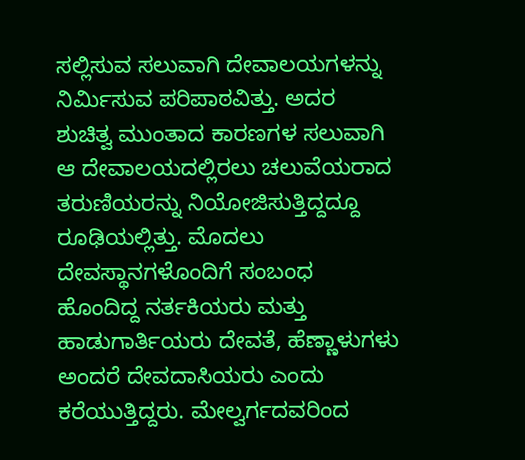ಸಲ್ಲಿಸುವ ಸಲುವಾಗಿ ದೇವಾಲಯಗಳನ್ನು ನಿರ್ಮಿಸುವ ಪರಿಪಾಠವಿತ್ತು. ಅದರ ಶುಚಿತ್ವ ಮುಂತಾದ ಕಾರಣಗಳ ಸಲುವಾಗಿ ಆ ದೇವಾಲಯದಲ್ಲಿರಲು ಚಲುವೆಯರಾದ ತರುಣಿಯರನ್ನು ನಿಯೋಜಿಸುತ್ತಿದ್ದದ್ದೂ ರೂಢಿಯಲ್ಲಿತ್ತು. ಮೊದಲು ದೇವಸ್ಥಾನಗಳೊಂದಿಗೆ ಸಂಬಂಧ ಹೊಂದಿದ್ದ ನರ್ತಕಿಯರು ಮತ್ತು ಹಾಡುಗಾರ್ತಿಯರು ದೇವತೆ, ಹೆಣ್ಣಾಳುಗಳು ಅಂದರೆ ದೇವದಾಸಿಯರು ಎಂದು ಕರೆಯುತ್ತಿದ್ದರು. ಮೇಲ್ವರ್ಗದವರಿಂದ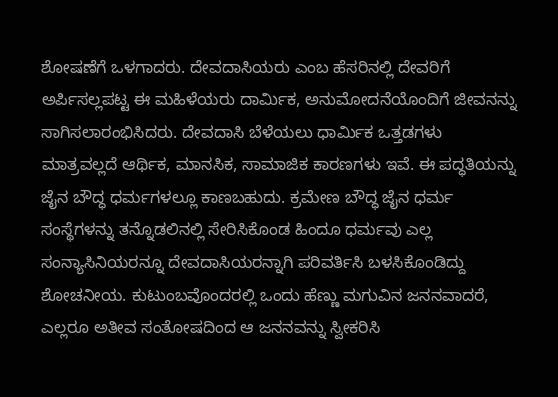ಶೋಷಣೆಗೆ ಒಳಗಾದರು. ದೇವದಾಸಿಯರು ಎಂಬ ಹೆಸರಿನಲ್ಲಿ ದೇವರಿಗೆ ಅರ್ಪಿಸಲ್ಲಪಟ್ಟ ಈ ಮಹಿಳೆಯರು ದಾರ್ಮಿಕ, ಅನುಮೋದನೆಯೊಂದಿಗೆ ಜೀವನನ್ನು ಸಾಗಿಸಲಾರಂಭಿಸಿದರು. ದೇವದಾಸಿ ಬೆಳೆಯಲು ಧಾರ್ಮಿಕ ಒತ್ತಡಗಳು ಮಾತ್ರವಲ್ಲದೆ ಆರ್ಥಿಕ, ಮಾನಸಿಕ, ಸಾಮಾಜಿಕ ಕಾರಣಗಳು ಇವೆ. ಈ ಪದ್ಧತಿಯನ್ನು ಜೈನ ಬೌದ್ಧ ಧರ್ಮಗಳಲ್ಲೂ ಕಾಣಬಹುದು. ಕ್ರಮೇಣ ಬೌದ್ಧ ಜೈನ ಧರ್ಮ ಸಂಸ್ಥೆಗಳನ್ನು ತನ್ನೊಡಲಿನಲ್ಲಿ ಸೇರಿಸಿಕೊಂಡ ಹಿಂದೂ ಧರ್ಮವು ಎಲ್ಲ ಸಂನ್ಯಾಸಿನಿಯರನ್ನೂ ದೇವದಾಸಿಯರನ್ನಾಗಿ ಪರಿವರ್ತಿಸಿ ಬಳಸಿಕೊಂಡಿದ್ದು ಶೋಚನೀಯ. ಕುಟುಂಬವೊಂದರಲ್ಲಿ ಒಂದು ಹೆಣ್ಣು ಮಗುವಿನ ಜನನವಾದರೆ, ಎಲ್ಲರೂ ಅತೀವ ಸಂತೋಷದಿಂದ ಆ ಜನನವನ್ನು ಸ್ವೀಕರಿಸಿ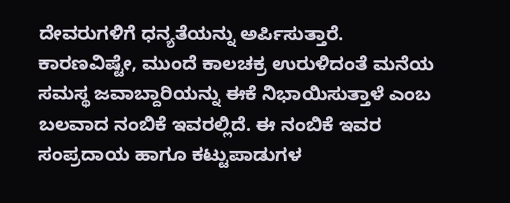ದೇವರುಗಳಿಗೆ ಧನ್ಯತೆಯನ್ನು ಅರ್ಪಿಸುತ್ತಾರೆ. ಕಾರಣವಿಷ್ಟೇ, ಮುಂದೆ ಕಾಲಚಕ್ರ ಉರುಳಿದಂತೆ ಮನೆಯ ಸಮಸ್ಥ ಜವಾಬ್ದಾರಿಯನ್ನು ಈಕೆ ನಿಭಾಯಿಸುತ್ತಾಳೆ ಎಂಬ ಬಲವಾದ ನಂಬಿಕೆ ಇವರಲ್ಲಿದೆ. ಈ ನಂಬಿಕೆ ಇವರ ಸಂಪ್ರದಾಯ ಹಾಗೂ ಕಟ್ಟುಪಾಡುಗಳ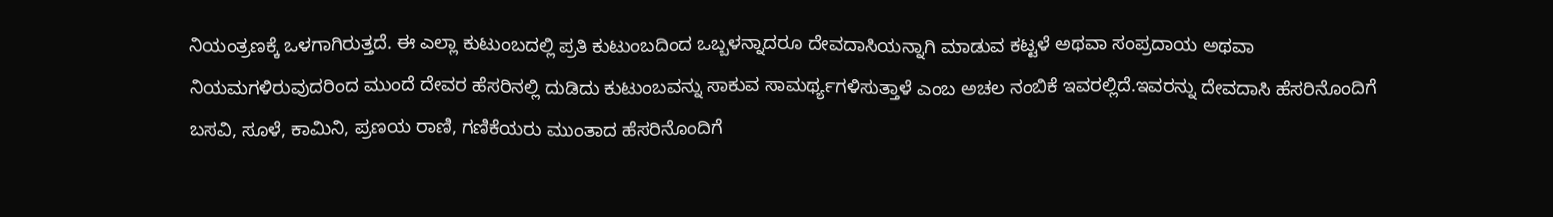ನಿಯಂತ್ರಣಕ್ಕೆ ಒಳಗಾಗಿರುತ್ತದೆ. ಈ ಎಲ್ಲಾ ಕುಟುಂಬದಲ್ಲಿ ಪ್ರತಿ ಕುಟುಂಬದಿಂದ ಒಬ್ಬಳನ್ನಾದರೂ ದೇವದಾಸಿಯನ್ನಾಗಿ ಮಾಡುವ ಕಟ್ಟಳೆ ಅಥವಾ ಸಂಪ್ರದಾಯ ಅಥವಾ ನಿಯಮಗಳಿರುವುದರಿಂದ ಮುಂದೆ ದೇವರ ಹೆಸರಿನಲ್ಲಿ ದುಡಿದು ಕುಟುಂಬವನ್ನು ಸಾಕುವ ಸಾಮರ್ಥ್ಯಗಳಿಸುತ್ತಾಳೆ ಎಂಬ ಅಚಲ ನಂಬಿಕೆ ಇವರಲ್ಲಿದೆ.ಇವರನ್ನು ದೇವದಾಸಿ ಹೆಸರಿನೊಂದಿಗೆ ಬಸವಿ, ಸೂಳೆ, ಕಾಮಿನಿ, ಪ್ರಣಯ ರಾಣಿ, ಗಣಿಕೆಯರು ಮುಂತಾದ ಹೆಸರಿನೊಂದಿಗೆ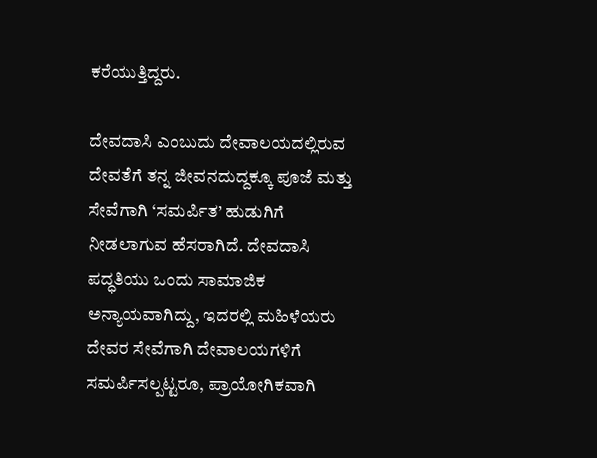ಕರೆಯುತ್ತಿದ್ದರು.

ದೇವದಾಸಿ ಎಂಬುದು ದೇವಾಲಯದಲ್ಲಿರುವ ದೇವತೆಗೆ ತನ್ನ ಜೀವನದುದ್ದಕ್ಕೂ ಪೂಜೆ ಮತ್ತು ಸೇವೆಗಾಗಿ ‘ಸಮರ್ಪಿತ’ ಹುಡುಗಿಗೆ ನೀಡಲಾಗುವ ಹೆಸರಾಗಿದೆ. ದೇವದಾಸಿ ಪದ್ಧತಿಯು ಒಂದು ಸಾಮಾಜಿಕ ಅನ್ಯಾಯವಾಗಿದ್ದು, ಇದರಲ್ಲಿ ಮಹಿಳೆಯರು ದೇವರ ಸೇವೆಗಾಗಿ ದೇವಾಲಯಗಳಿಗೆ ಸಮರ್ಪಿಸಲ್ಪಟ್ಟರೂ, ಪ್ರಾಯೋಗಿಕವಾಗಿ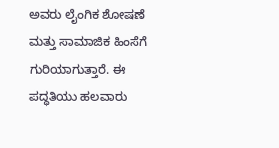ಅವರು ಲೈಂಗಿಕ ಶೋಷಣೆ ಮತ್ತು ಸಾಮಾಜಿಕ ಹಿಂಸೆಗೆ ಗುರಿಯಾಗುತ್ತಾರೆ. ಈ ಪದ್ಧತಿಯು ಹಲವಾರು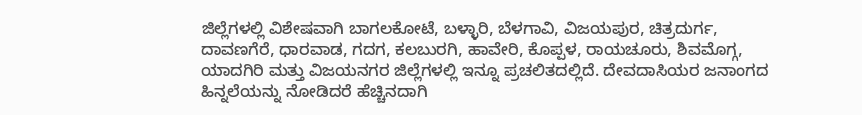ಜಿಲ್ಲೆಗಳಲ್ಲಿ ವಿಶೇಷವಾಗಿ ಬಾಗಲಕೋಟೆ, ಬಳ್ಳಾರಿ, ಬೆಳಗಾವಿ, ವಿಜಯಪುರ, ಚಿತ್ರದುರ್ಗ, ದಾವಣಗೆರೆ, ಧಾರವಾಡ, ಗದಗ, ಕಲಬುರಗಿ, ಹಾವೇರಿ, ಕೊಪ್ಪಳ, ರಾಯಚೂರು, ಶಿವಮೊಗ್ಗ, ಯಾದಗಿರಿ ಮತ್ತು ವಿಜಯನಗರ ಜಿಲ್ಲೆಗಳಲ್ಲಿ ಇನ್ನೂ ಪ್ರಚಲಿತದಲ್ಲಿದೆ. ದೇವದಾಸಿಯರ ಜನಾಂಗದ  ಹಿನ್ನಲೆಯನ್ನು ನೋಡಿದರೆ ಹೆಚ್ಚಿನದಾಗಿ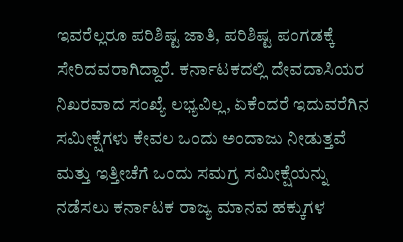ಇವರೆಲ್ಲರೂ ಪರಿಶಿಷ್ಟ ಜಾತಿ, ಪರಿಶಿಷ್ಟ ಪಂಗಡಕ್ಕೆ ಸೇರಿದವರಾಗಿದ್ದಾರೆ. ಕರ್ನಾಟಕದಲ್ಲಿ ದೇವದಾಸಿಯರ ನಿಖರವಾದ ಸಂಖ್ಯೆ ಲಭ್ಯವಿಲ್ಲ, ಏಕೆಂದರೆ ಇದುವರೆಗಿನ ಸಮೀಕ್ಷೆಗಳು ಕೇವಲ ಒಂದು ಅಂದಾಜು ನೀಡುತ್ತವೆ ಮತ್ತು ಇತ್ತೀಚೆಗೆ ಒಂದು ಸಮಗ್ರ ಸಮೀಕ್ಷೆಯನ್ನು ನಡೆಸಲು ಕರ್ನಾಟಕ ರಾಜ್ಯ ಮಾನವ ಹಕ್ಕುಗಳ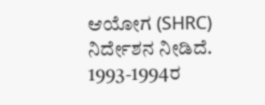ಆಯೋಗ (SHRC) ನಿರ್ದೇಶನ ನೀಡಿದೆ. 1993-1994ರ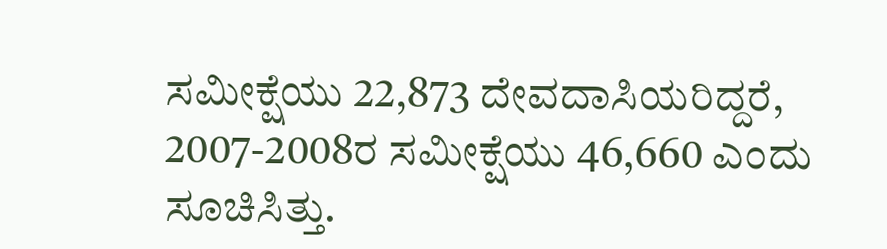ಸಮೀಕ್ಷೆಯು 22,873 ದೇವದಾಸಿಯರಿದ್ದರೆ, 2007-2008ರ ಸಮೀಕ್ಷೆಯು 46,660 ಎಂದು ಸೂಚಿಸಿತ್ತು.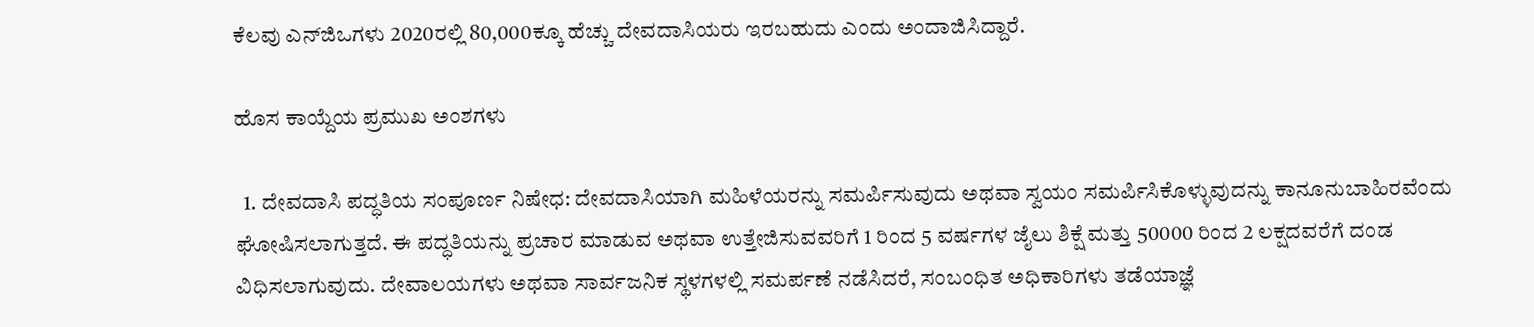ಕೆಲವು ಎನ್‌ಜಿಒಗಳು 2020ರಲ್ಲಿ 80,000ಕ್ಕೂ ಹೆಚ್ಚು ದೇವದಾಸಿಯರು ಇರಬಹುದು ಎಂದು ಅಂದಾಜಿಸಿದ್ದಾರೆ.

ಹೊಸ ಕಾಯ್ದೆಯ ಪ್ರಮುಖ ಅಂಶಗಳು

  1. ದೇವದಾಸಿ ಪದ್ಧತಿಯ ಸಂಪೂರ್ಣ ನಿಷೇಧ: ದೇವದಾಸಿಯಾಗಿ ಮಹಿಳೆಯರನ್ನು ಸಮರ್ಪಿಸುವುದು ಅಥವಾ ಸ್ವಯಂ ಸಮರ್ಪಿಸಿಕೊಳ್ಳುವುದನ್ನು ಕಾನೂನುಬಾಹಿರವೆಂದು ಘೋಷಿಸಲಾಗುತ್ತದೆ. ಈ ಪದ್ಧತಿಯನ್ನು ಪ್ರಚಾರ ಮಾಡುವ ಅಥವಾ ಉತ್ತೇಜಿಸುವವರಿಗೆ 1 ರಿಂದ 5 ವರ್ಷಗಳ ಜೈಲು ಶಿಕ್ಷೆ ಮತ್ತು 50000 ರಿಂದ 2 ಲಕ್ಷದವರೆಗೆ ದಂಡ ವಿಧಿಸಲಾಗುವುದು. ದೇವಾಲಯಗಳು ಅಥವಾ ಸಾರ್ವಜನಿಕ ಸ್ಥಳಗಳಲ್ಲಿ ಸಮರ್ಪಣೆ ನಡೆಸಿದರೆ, ಸಂಬಂಧಿತ ಅಧಿಕಾರಿಗಳು ತಡೆಯಾಜ್ಞೆ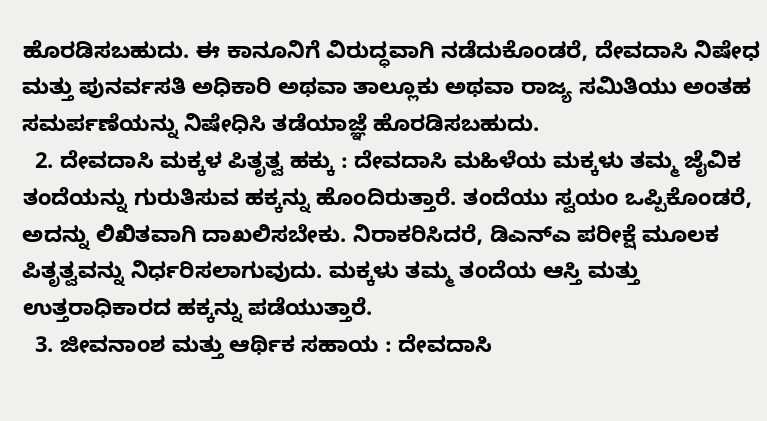ಹೊರಡಿಸಬಹುದು. ಈ ಕಾನೂನಿಗೆ ವಿರುದ್ಧವಾಗಿ ನಡೆದುಕೊಂಡರೆ, ದೇವದಾಸಿ ನಿಷೇಧ ಮತ್ತು ಪುನರ್ವಸತಿ ಅಧಿಕಾರಿ ಅಥವಾ ತಾಲ್ಲೂಕು ಅಥವಾ ರಾಜ್ಯ ಸಮಿತಿಯು ಅಂತಹ ಸಮರ್ಪಣೆಯನ್ನು ನಿಷೇಧಿಸಿ ತಡೆಯಾಜ್ಞೆ ಹೊರಡಿಸಬಹುದು.
  2. ದೇವದಾಸಿ ಮಕ್ಕಳ ಪಿತೃತ್ವ ಹಕ್ಕು : ದೇವದಾಸಿ ಮಹಿಳೆಯ ಮಕ್ಕಳು ತಮ್ಮ ಜೈವಿಕ ತಂದೆಯನ್ನು ಗುರುತಿಸುವ ಹಕ್ಕನ್ನು ಹೊಂದಿರುತ್ತಾರೆ. ತಂದೆಯು ಸ್ವಯಂ ಒಪ್ಪಿಕೊಂಡರೆ, ಅದನ್ನು ಲಿಖಿತವಾಗಿ ದಾಖಲಿಸಬೇಕು. ನಿರಾಕರಿಸಿದರೆ, ಡಿಎನ್‌ಎ ಪರೀಕ್ಷೆ ಮೂಲಕ ಪಿತೃತ್ವವನ್ನು ನಿರ್ಧರಿಸಲಾಗುವುದು. ಮಕ್ಕಳು ತಮ್ಮ ತಂದೆಯ ಆಸ್ತಿ ಮತ್ತು ಉತ್ತರಾಧಿಕಾರದ ಹಕ್ಕನ್ನು ಪಡೆಯುತ್ತಾರೆ.
  3. ಜೀವನಾಂಶ ಮತ್ತು ಆರ್ಥಿಕ ಸಹಾಯ : ದೇವದಾಸಿ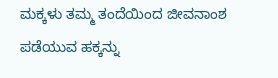ಮಕ್ಕಳು ತಮ್ಮ ತಂದೆಯಿಂದ ಜೀವನಾಂಶ ಪಡೆಯುವ ಹಕ್ಕನ್ನು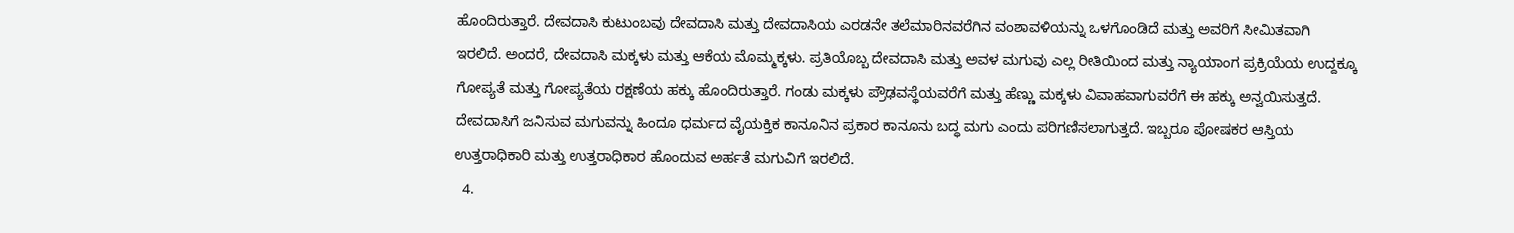ಹೊಂದಿರುತ್ತಾರೆ. ದೇವದಾಸಿ ಕುಟುಂಬವು ದೇವದಾಸಿ ಮತ್ತು ದೇವದಾಸಿಯ ಎರಡನೇ ತಲೆಮಾರಿನವರೆಗಿನ ವಂಶಾವಳಿಯನ್ನು ಒಳಗೊಂಡಿದೆ ಮತ್ತು ಅವರಿಗೆ ಸೀಮಿತವಾಗಿ ಇರಲಿದೆ. ಅಂದರೆ, ದೇವದಾಸಿ ಮಕ್ಕಳು ಮತ್ತು ಆಕೆಯ ಮೊಮ್ಮಕ್ಕಳು. ಪ್ರತಿಯೊಬ್ಬ ದೇವದಾಸಿ ಮತ್ತು ಅವಳ ಮಗುವು ಎಲ್ಲ ರೀತಿಯಿಂದ ಮತ್ತು ನ್ಯಾಯಾಂಗ ಪ್ರಕ್ರಿಯೆಯ ಉದ್ದಕ್ಕೂ ಗೋಪ್ಯತೆ ಮತ್ತು ಗೋಪ್ಯತೆಯ ರಕ್ಷಣೆಯ ಹಕ್ಕು ಹೊಂದಿರುತ್ತಾರೆ. ಗಂಡು ಮಕ್ಕಳು ಪ್ರೌಢವಸ್ಥೆಯವರೆಗೆ ಮತ್ತು ಹೆಣ್ಣು ಮಕ್ಕಳು ವಿವಾಹವಾಗುವರೆಗೆ ಈ ಹಕ್ಕು ಅನ್ವಯಿಸುತ್ತದೆ. ದೇವದಾಸಿಗೆ ಜನಿಸುವ ಮಗುವನ್ನು ಹಿಂದೂ ಧರ್ಮದ ವೈಯಕ್ತಿಕ ಕಾನೂನಿನ ಪ್ರಕಾರ ಕಾನೂನು ಬದ್ಧ ಮಗು ಎಂದು ಪರಿಗಣಿಸಲಾಗುತ್ತದೆ. ಇಬ್ಬರೂ ಪೋಷಕರ ಆಸ್ತಿಯ ಉತ್ತರಾಧಿಕಾರಿ ಮತ್ತು ಉತ್ತರಾಧಿಕಾರ ಹೊಂದುವ ಅರ್ಹತೆ ಮಗುವಿಗೆ ಇರಲಿದೆ.
  4.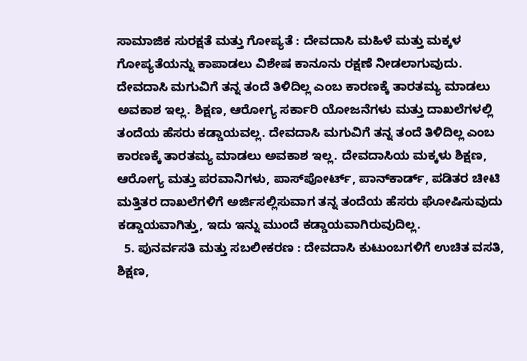ಸಾಮಾಜಿಕ ಸುರಕ್ಷತೆ ಮತ್ತು ಗೋಪ್ಯತೆ : ದೇವದಾಸಿ ಮಹಿಳೆ ಮತ್ತು ಮಕ್ಕಳ ಗೋಪ್ಯತೆಯನ್ನು ಕಾಪಾಡಲು ವಿಶೇಷ ಕಾನೂನು ರಕ್ಷಣೆ ನೀಡಲಾಗುವುದು. ದೇವದಾಸಿ ಮಗುವಿಗೆ ತನ್ನ ತಂದೆ ತಿಳಿದಿಲ್ಲ ಎಂಬ ಕಾರಣಕ್ಕೆ ತಾರತಮ್ಯ ಮಾಡಲು ಅವಕಾಶ ಇಲ್ಲ. ಶಿಕ್ಷಣ, ಆರೋಗ್ಯ ಸರ್ಕಾರಿ ಯೋಜನೆಗಳು ಮತ್ತು ದಾಖಲೆಗಳಲ್ಲಿ ತಂದೆಯ ಹೆಸರು ಕಡ್ಡಾಯವಲ್ಲ. ದೇವದಾಸಿ ಮಗುವಿಗೆ ತನ್ನ ತಂದೆ ತಿಳಿದಿಲ್ಲ ಎಂಬ ಕಾರಣಕ್ಕೆ ತಾರತಮ್ಯ ಮಾಡಲು ಅವಕಾಶ ಇಲ್ಲ. ದೇವದಾಸಿಯ ಮಕ್ಕಳು ಶಿಕ್ಷಣ, ಆರೋಗ್ಯ ಮತ್ತು ಪರವಾನಿಗಳು, ಪಾಸ್‌ಪೋರ್ಟ್‌, ಪಾನ್‌ಕಾರ್ಡ್‌, ಪಡಿತರ ಚೀಟಿ ಮತ್ತಿತರ ದಾಖಲೆಗಳಿಗೆ ಅರ್ಜಿಸಲ್ಲಿಸುವಾಗ ತನ್ನ ತಂದೆಯ ಹೆಸರು ಘೋಷಿಸುವುದು ಕಡ್ಡಾಯವಾಗಿತ್ತು, ಇದು ಇನ್ನು ಮುಂದೆ ಕಡ್ಡಾಯವಾಗಿರುವುದಿಲ್ಲ.
  5. ಪುನರ್ವಸತಿ ಮತ್ತು ಸಬಲೀಕರಣ : ದೇವದಾಸಿ ಕುಟುಂಬಗಳಿಗೆ ಉಚಿತ ವಸತಿ, ಶಿಕ್ಷಣ,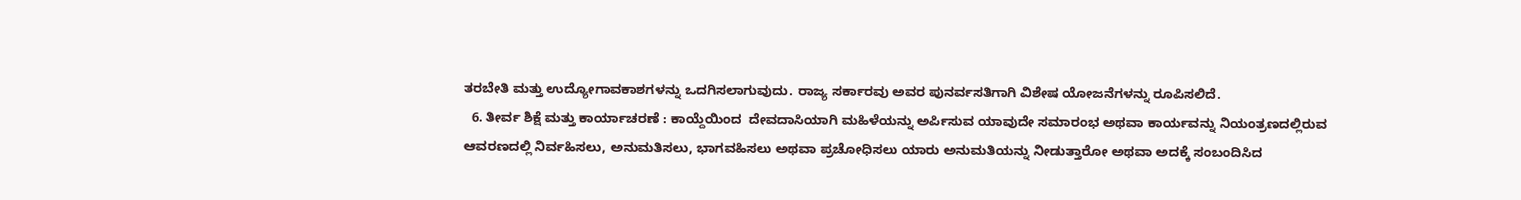ತರಬೇತಿ ಮತ್ತು ಉದ್ಯೋಗಾವಕಾಶಗಳನ್ನು ಒದಗಿಸಲಾಗುವುದು. ರಾಜ್ಯ ಸರ್ಕಾರವು ಅವರ ಪುನರ್ವಸತಿಗಾಗಿ ವಿಶೇಷ ಯೋಜನೆಗಳನ್ನು ರೂಪಿಸಲಿದೆ.
  6. ತೀರ್ವ ಶಿಕ್ಷೆ ಮತ್ತು ಕಾರ್ಯಾಚರಣೆ : ಕಾಯ್ದೆಯಿಂದ  ದೇವದಾಸಿಯಾಗಿ ಮಹಿಳೆಯನ್ನು ಅರ್ಪಿಸುವ ಯಾವುದೇ ಸಮಾರಂಭ ಅಥವಾ ಕಾರ್ಯವನ್ನು ನಿಯಂತ್ರಣದಲ್ಲಿರುವ ಆವರಣದಲ್ಲಿ ನಿರ್ವಹಿಸಲು, ಅನುಮತಿಸಲು, ಭಾಗವಹಿಸಲು ಅಥವಾ ಪ್ರಚೋಧಿಸಲು ಯಾರು ಅನುಮತಿಯನ್ನು ನೀಡುತ್ತಾರೋ ಅಥವಾ ಅದಕ್ಕೆ ಸಂಬಂದಿಸಿದ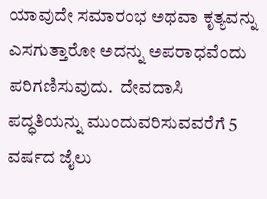ಯಾವುದೇ ಸಮಾರಂಭ ಅಥವಾ ಕೃತ್ಯವನ್ನು ಎಸಗುತ್ತಾರೋ ಅದನ್ನು ಅಪರಾಧವೆಂದು ಪರಿಗಣಿಸುವುದು.  ದೇವದಾಸಿ ಪದ್ಧತಿಯನ್ನು ಮುಂದುವರಿಸುವವರೆಗೆ 5 ವರ್ಷದ ಜೈಲು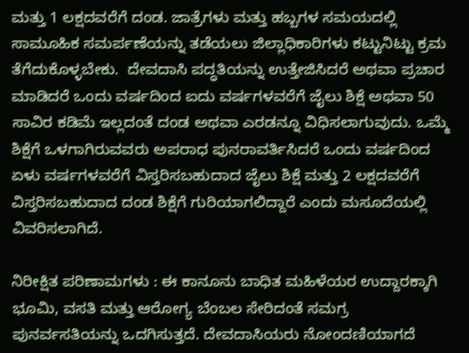ಮತ್ತು 1 ಲಕ್ಷದವರೆಗೆ ದಂಡ. ಜಾತ್ರೆಗಳು ಮತ್ತು ಹಬ್ಬಗಳ ಸಮಯದಲ್ಲಿ ಸಾಮೂಹಿಕ ಸಮರ್ಪಣೆಯನ್ನು ತಡೆಯಲು ಜಿಲ್ಲಾಧಿಕಾರಿಗಳು ಕಟ್ಟುನಿಟ್ಟು ಕ್ರಮ ತೆಗೆದುಕೊಳ್ಳಬೇಕು.  ದೇವದಾಸಿ ಪದ್ಧತಿಯನ್ನು ಉತ್ತೇಜಿಸಿದರೆ ಅಥವಾ ಪ್ರಚಾರ ಮಾಡಿದರೆ ಒಂದು ವರ್ಷದಿಂದ ಐದು ವರ್ಷಗಳವರೆಗೆ ಜೈಲು ಶಿಕ್ಷೆ ಅಥವಾ 50 ಸಾವಿರ ಕಡಿಮೆ ಇಲ್ಲದಂತೆ ದಂಡ ಅಥವಾ ಎರಡನ್ನೂ ವಿಧಿಸಲಾಗುವುದು. ಒಮ್ಮೆ ಶಿಕ್ಷೆಗೆ ಒಳಗಾಗಿರುವವರು ಅಪರಾಧ ಪುನರಾವರ್ತಿಸಿದರೆ ಒಂದು ವರ್ಷದಿಂದ ಏಳು ವರ್ಷಗಳವರೆಗೆ ವಿಸ್ತರಿಸಬಹುದಾದ ಜೈಲು ಶಿಕ್ಷೆ ಮತ್ತು 2 ಲಕ್ಷದವರೆಗೆ ವಿಸ್ತರಿಸಬಹುದಾದ ದಂಡ ಶಿಕ್ಷೆಗೆ ಗುರಿಯಾಗಲಿದ್ದಾರೆ ಎಂದು ಮಸೂದೆಯಲ್ಲಿ ವಿವರಿಸಲಾಗಿದೆ.

ನಿರೀಕ್ಷಿತ ಪರಿಣಾಮಗಳು : ಈ ಕಾನೂನು ಬಾಧಿತ ಮಹಿಳೆಯರ ಉದ್ದಾರಕ್ಕಾಗಿ ಭೂಮಿ, ವಸತಿ ಮತ್ತು ಆರೋಗ್ಯ ಬೆಂಬಲ ಸೇರಿದಂತೆ ಸಮಗ್ರ ಪುನರ್ವಸತಿಯನ್ನು ಒದಗಿಸುತ್ತದೆ. ದೇವದಾಸಿಯರು ನೋಂದಣಿಯಾಗದೆ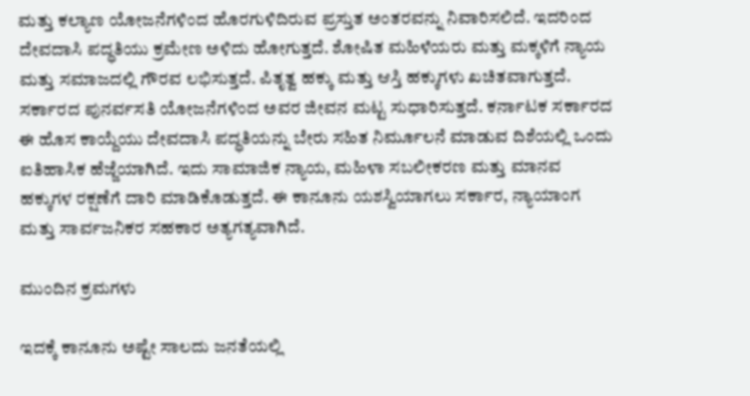ಮತ್ತು ಕಲ್ಯಾಣ ಯೋಜನೆಗಳಿಂದ ಹೊರಗುಳಿದಿರುವ ಪ್ರಸ್ತುತ ಅಂತರವನ್ನು ನಿವಾರಿಸಲಿದೆ. ಇದರಿಂದ ದೇವದಾಸಿ ಪದ್ಧತಿಯು ಕ್ರಮೇಣ ಅಳಿದು ಹೋಗುತ್ತದೆ. ಶೋಷಿತ ಮಹಿಳೆಯರು ಮತ್ತು ಮಕ್ಕಳಿಗೆ ನ್ಯಾಯ ಮತ್ತು ಸಮಾಜದಲ್ಲಿ ಗೌರವ ಲಭಿಸುತ್ತದೆ. ಪಿತೃತ್ವ ಹಕ್ಕು ಮತ್ತು ಆಸ್ತಿ ಹಕ್ಕುಗಳು ಖಚಿತವಾಗುತ್ತದೆ. ಸರ್ಕಾರದ ಪುನರ್ವಸತಿ ಯೋಜನೆಗಳಿಂದ ಅವರ ಜೀವನ ಮಟ್ಟ ಸುಧಾರಿಸುತ್ತದೆ. ಕರ್ನಾಟಕ ಸರ್ಕಾರದ ಈ ಹೊಸ ಕಾಯ್ದೆಯು ದೇವದಾಸಿ ಪದ್ಧತಿಯನ್ನು ಬೇರು ಸಹಿತ ನಿರ್ಮೂಲನೆ ಮಾಡುವ ದಿಶೆಯಲ್ಲಿ ಒಂದು ಐತಿಹಾಸಿಕ ಹೆಜ್ಜೆಯಾಗಿದೆ. ಇದು ಸಾಮಾಜಿಕ ನ್ಯಾಯ, ಮಹಿಳಾ ಸಬಲೀಕರಣ ಮತ್ತು ಮಾನವ ಹಕ್ಕುಗಳ ರಕ್ಷಣೆಗೆ ದಾರಿ ಮಾಡಿಕೊಡುತ್ತದೆ. ಈ ಕಾನೂನು ಯಶಸ್ವಿಯಾಗಲು ಸರ್ಕಾರ, ನ್ಯಾಯಾಂಗ ಮತ್ತು ಸಾರ್ವಜನಿಕರ ಸಹಕಾರ ಅತ್ಯಗತ್ಯವಾಗಿದೆ.

ಮುಂದಿನ ಕ್ರಮಗಳು

ಇದಕ್ಕೆ ಕಾನೂನು ಅಷ್ಟೇ ಸಾಲದು ಜನತೆಯಲ್ಲಿ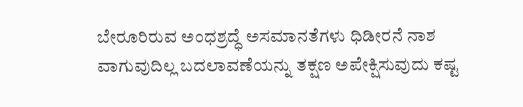ಬೇರೂರಿರುವ ಅಂಧಶ್ರದ್ಧೆ ಅಸಮಾನತೆಗಳು ಧಿಡೀರನೆ ನಾಶ ವಾಗುವುದಿಲ್ಲ ಬದಲಾವಣೆಯನ್ನು ತಕ್ಷಣ ಅಪೇಕ್ಷಿಸುವುದು ಕಷ್ಟ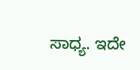ಸಾಧ್ಯ. ಇದೇ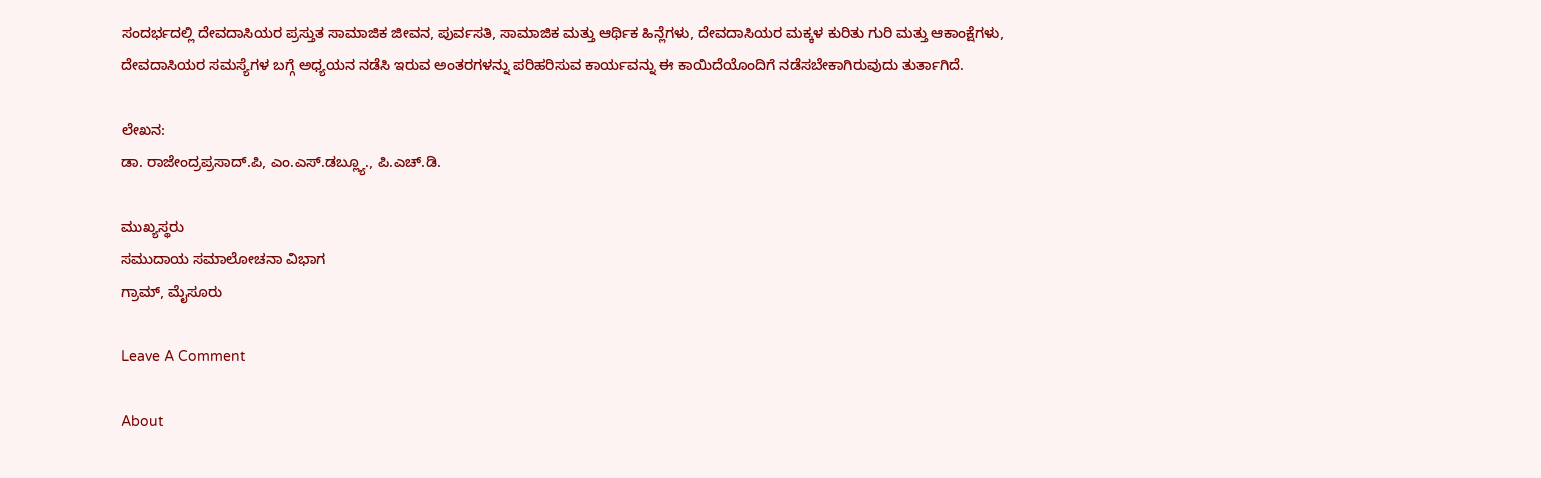ಸಂದರ್ಭದಲ್ಲಿ ದೇವದಾಸಿಯರ ಪ್ರಸ್ತುತ ಸಾಮಾಜಿಕ ಜೀವನ, ಪುರ್ವಸತಿ, ಸಾಮಾಜಿಕ ಮತ್ತು ಆರ್ಥಿಕ ಹಿನ್ಲೆಗಳು, ದೇವದಾಸಿಯರ ಮಕ್ಕಳ ಕುರಿತು ಗುರಿ ಮತ್ತು ಆಕಾಂಕ್ಷೆಗಳು, ದೇವದಾಸಿಯರ ಸಮಸ್ಯೆಗಳ ಬಗ್ಗೆ ಅಧ್ಯಯನ ನಡೆಸಿ ಇರುವ ಅಂತರಗಳನ್ನು ಪರಿಹರಿಸುವ ಕಾರ್ಯವನ್ನು ಈ ಕಾಯಿದೆಯೊಂದಿಗೆ ನಡೆಸಬೇಕಾಗಿರುವುದು ತುರ್ತಾಗಿದೆ.

ಲೇಖನ:
ಡಾ. ರಾಜೇಂದ್ರಪ್ರಸಾದ್.ಪಿ, ಎಂ.ಎಸ್.ಡಬ್ಲ್ಯೂ., ಪಿ.ಎಚ್.ಡಿ.

ಮುಖ್ಯಸ್ಥರು
ಸಮುದಾಯ ಸಮಾಲೋಚನಾ ವಿಭಾಗ
ಗ್ರಾಮ್, ಮೈಸೂರು

Leave A Comment

About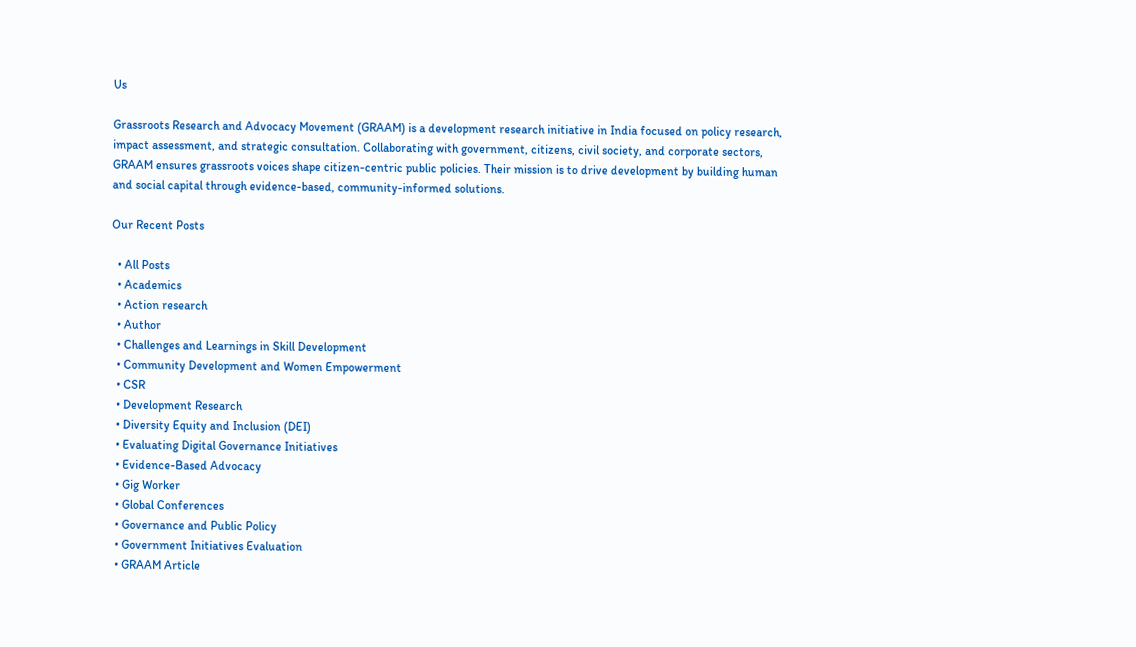Us

Grassroots Research and Advocacy Movement (GRAAM) is a development research initiative in India focused on policy research, impact assessment, and strategic consultation. Collaborating with government, citizens, civil society, and corporate sectors, GRAAM ensures grassroots voices shape citizen-centric public policies. Their mission is to drive development by building human and social capital through evidence-based, community-informed solutions.

Our Recent Posts

  • All Posts
  • Academics
  • Action research
  • Author
  • Challenges and Learnings in Skill Development
  • Community Development and Women Empowerment
  • CSR
  • Development Research
  • Diversity Equity and Inclusion (DEI)
  • Evaluating Digital Governance Initiatives
  • Evidence-Based Advocacy
  • Gig Worker
  • Global Conferences
  • Governance and Public Policy
  • Government Initiatives Evaluation
  • GRAAM Article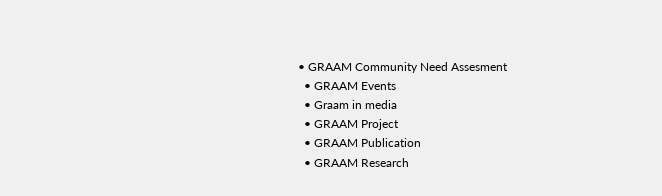• GRAAM Community Need Assesment
  • GRAAM Events
  • Graam in media
  • GRAAM Project
  • GRAAM Publication
  • GRAAM Research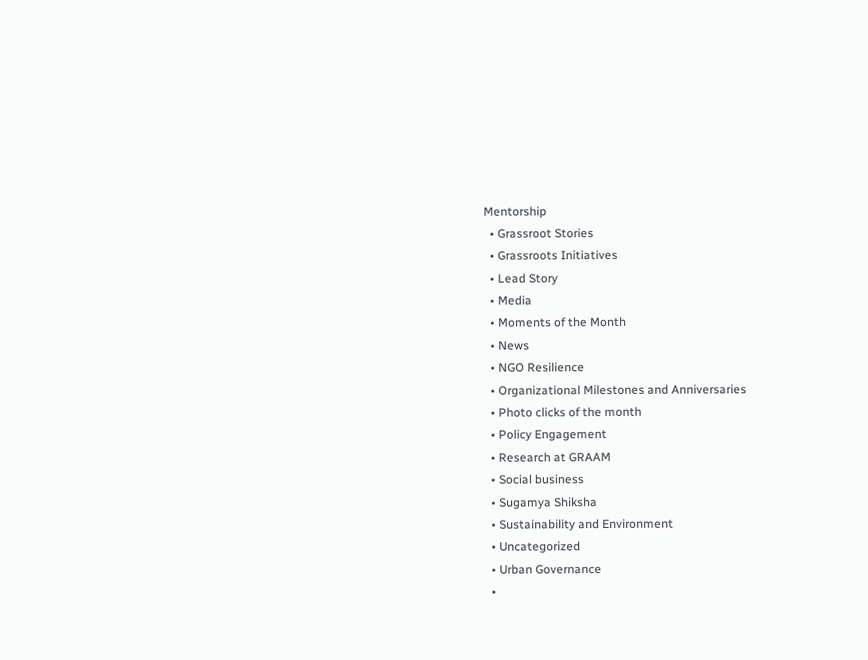Mentorship
  • Grassroot Stories
  • Grassroots Initiatives
  • Lead Story
  • Media
  • Moments of the Month
  • News
  • NGO Resilience
  • Organizational Milestones and Anniversaries
  • Photo clicks of the month
  • Policy Engagement
  • Research at GRAAM
  • Social business
  • Sugamya Shiksha
  • Sustainability and Environment
  • Uncategorized
  • Urban Governance
  •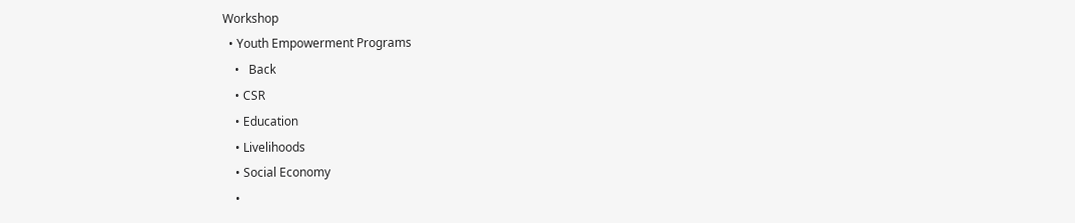Workshop
  • Youth Empowerment Programs
    •   Back
    • CSR
    • Education
    • Livelihoods
    • Social Economy
    •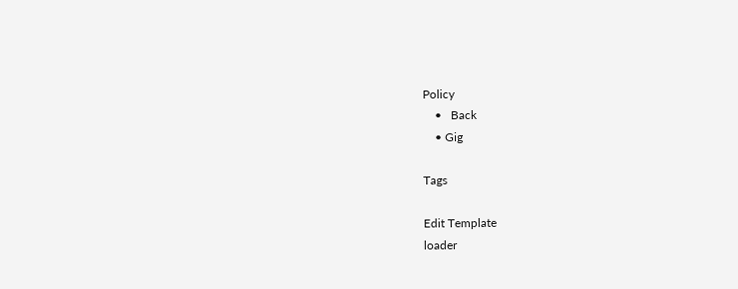Policy
    •   Back
    • Gig

Tags

Edit Template
loader